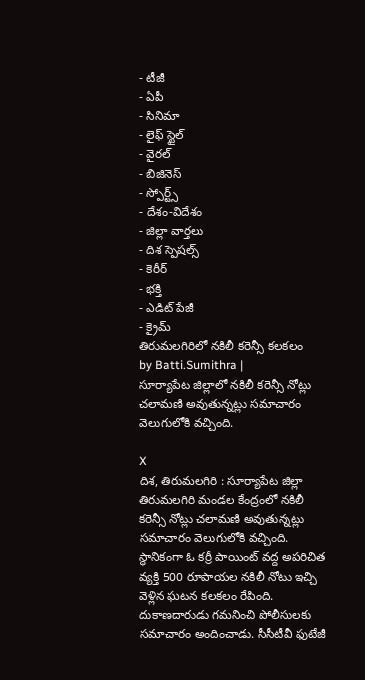- టీజీ
- ఏపీ
- సినిమా
- లైఫ్ స్టైల్
- వైరల్
- బిజినెస్
- స్పోర్ట్స్
- దేశం-విదేశం
- జిల్లా వార్తలు
- దిశ స్పెషల్స్
- కెరీర్
- భక్తి
- ఎడిట్ పేజీ
- క్రైమ్
తిరుమలగిరిలో నకిలీ కరెన్సీ కలకలం
by Batti.Sumithra |
సూర్యాపేట జిల్లాలో నకిలీ కరెన్సీ నోట్లు చలామణి అవుతున్నట్లు సమాచారం వెలుగులోకి వచ్చింది.

X
దిశ, తిరుమలగిరి : సూర్యాపేట జిల్లా తిరుమలగిరి మండల కేంద్రంలో నకిలీ కరెన్సీ నోట్లు చలామణి అవుతున్నట్లు సమాచారం వెలుగులోకి వచ్చింది. స్థానికంగా ఓ కర్రీ పాయింట్ వద్ద అపరిచిత వ్యక్తి 500 రూపాయల నకిలీ నోటు ఇచ్చి వెళ్లిన ఘటన కలకలం రేపింది. దుకాణదారుడు గమనించి పోలీసులకు సమాచారం అందించాడు. సీసీటీవీ ఫుటేజీ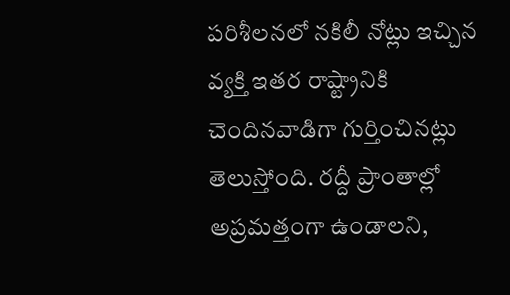పరిశీలనలో నకిలీ నోట్లు ఇచ్చిన వ్యక్తి ఇతర రాష్ట్రానికి చెందినవాడిగా గుర్తించినట్లు తెలుస్తోంది. రద్దీ ప్రాంతాల్లో అప్రమత్తంగా ఉండాలని,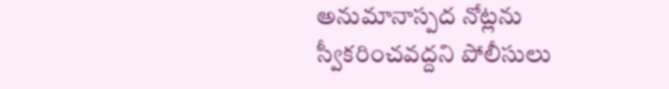అనుమానాస్పద నోట్లను స్వీకరించవద్దని పోలీసులు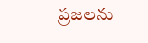ప్రజలను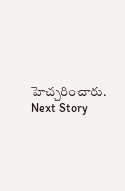హెచ్చరించారు.
Next Story